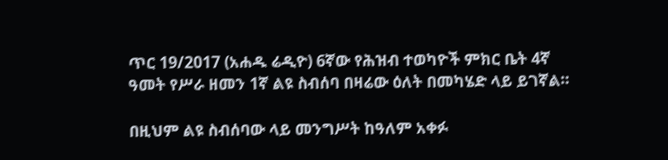ጥር 19/2017 (አሐዱ ሬዲዮ) 6ኛው የሕዝብ ተወካዮች ምክር ቤት 4ኛ ዓመት የሥራ ዘመን 1ኛ ልዩ ስብሰባ በዛሬው ዕለት በመካሄድ ላይ ይገኛል።

በዚህም ልዩ ስብሰባው ላይ መንግሥት ከዓለም አቀፉ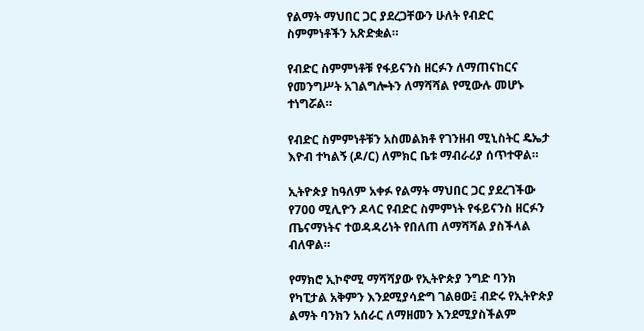የልማት ማህበር ጋር ያደረጋቸውን ሁለት የብድር ስምምነቶችን አጽድቋል።

የብድር ስምምነቶቹ የፋይናንስ ዘርፉን ለማጠናከርና የመንግሥት አገልግሎትን ለማሻሻል የሚውሉ መሆኑ ተነግሯል።

የብድር ስምምነቶቹን አስመልክቶ የገንዘብ ሚኒስትር ዴኤታ እዮብ ተካልኝ (ዶ/ር) ለምክር ቤቱ ማብራሪያ ሰጥተዋል።

ኢትዮጵያ ከዓለም አቀፉ የልማት ማህበር ጋር ያደረገችው የ700 ሚሊዮን ዶላር የብድር ስምምነት የፋይናንስ ዘርፉን ጤናማነትና ተወዳዳሪነት የበለጠ ለማሻሻል ያስችላል ብለዋል።

የማክሮ ኢኮኖሚ ማሻሻያው የኢትዮጵያ ንግድ ባንክ የካፒታል አቅምን እንደሚያሳድግ ገልፀው፤ ብድሩ የኢትዮጵያ ልማት ባንክን አሰራር ለማዘመን እንደሚያስችልም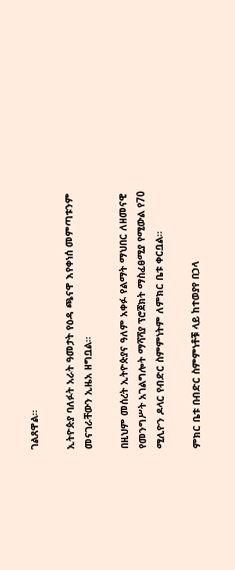ገልጸዋል።

ኢትዮጵያ ባለፉት አራት ዓመታት የዕዳ ጫናዋ እየቀነሰ መምጣቱንም መናገራቸውን ኢዜአ ዘግቧል።

በዚህም መሰረት ኢትዮጵያና ዓለም አቀፉ የልማት ማህበር ለዘመናዊ የመንግሥት አገልግሎት ማሻሻያ ፕሮጀክት ማስፈፀሚያ የሚውል የ70 ሚሊዮን ዶላር የብድር ስምምነትም ለምክር ቤቱ ቀርቧል።

ምክር ቤቱ በብድር ስምምነቶቹ ላይ ከተወያየ በኃላ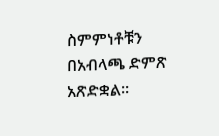ስምምነቶቹን በአብላጫ ድምጽ አጽድቋል።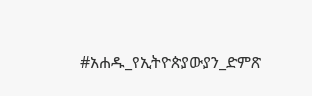#አሐዱ_የኢትዮጵያውያን_ድምጽ